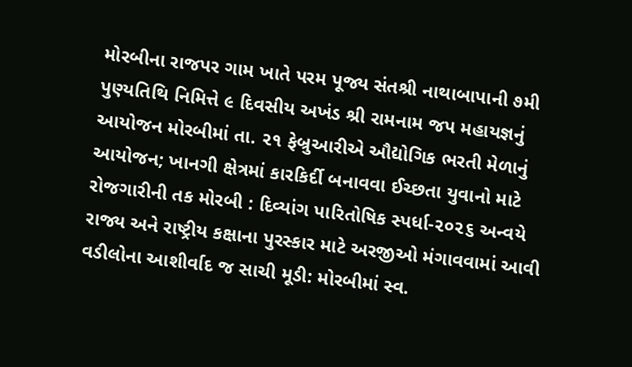મોરબીના રાજપર ગામ ખાતે પરમ પૂજ્ય સંતશ્રી નાથાબાપાની ૭મી પુણ્યતિથિ નિમિત્તે ૯ દિવસીય અખંડ શ્રી રામનામ જપ મહાયજ્ઞનું આયોજન મોરબીમાં તા. ૨૧ ફેબ્રુઆરીએ ઔદ્યોગિક ભરતી મેળાનું આયોજન; ખાનગી ક્ષેત્રમાં કારકિર્દી બનાવવા ઈચ્છતા યુવાનો માટે રોજગારીની તક મોરબી : દિવ્યાંગ પારિતોષિક સ્પર્ધા-૨૦૨૬ અન્વયે રાજ્ય અને રાષ્ટ્રીય કક્ષાના પુરસ્કાર માટે અરજીઓ મંગાવવામાં આવી વડીલોના આશીર્વાદ જ સાચી મૂડી: મોરબીમાં સ્વ.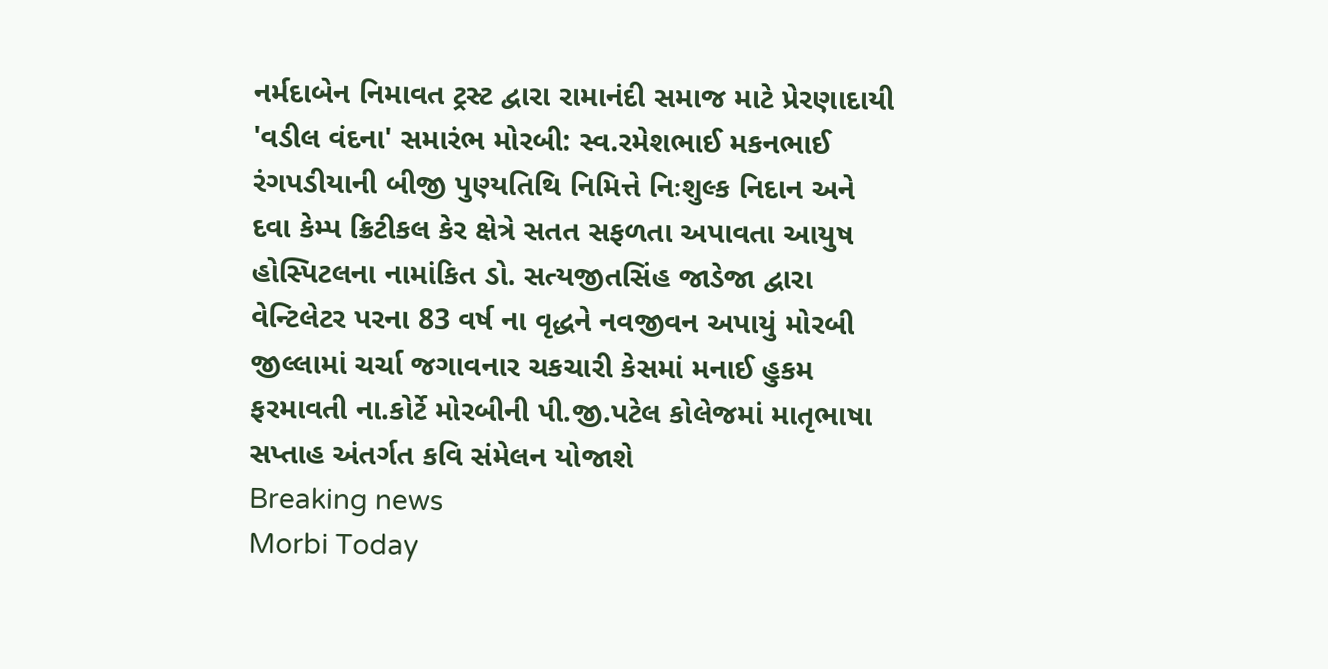નર્મદાબેન નિમાવત ટ્રસ્ટ દ્વારા રામાનંદી સમાજ માટે પ્રેરણાદાયી 'વડીલ વંદના' સમારંભ મોરબી: સ્વ.રમેશભાઈ મકનભાઈ રંગપડીયાની બીજી પુણ્યતિથિ નિમિત્તે નિઃશુલ્ક નિદાન અને દવા કેમ્પ ક્રિટીકલ કેર ક્ષેત્રે સતત સફળતા અપાવતા આયુષ હોસ્પિટલના નામાંકિત ડો. સત્યજીતસિંહ જાડેજા દ્વારા વેન્ટિલેટર પરના 83 વર્ષ ના વૃદ્ધને નવજીવન અપાયું મોરબી જીલ્લામાં ચર્ચા જગાવનાર ચકચારી કેસમાં મનાઈ હુકમ ફરમાવતી ના.કોર્ટે મોરબીની પી.જી.પટેલ કોલેજમાં માતૃભાષા સપ્તાહ અંતર્ગત કવિ સંમેલન યોજાશે
Breaking news
Morbi Today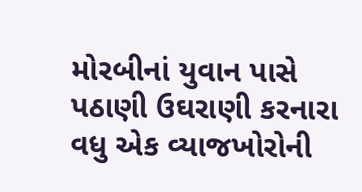મોરબીનાં યુવાન પાસે પઠાણી ઉઘરાણી કરનારા વધુ એક વ્યાજખોરોની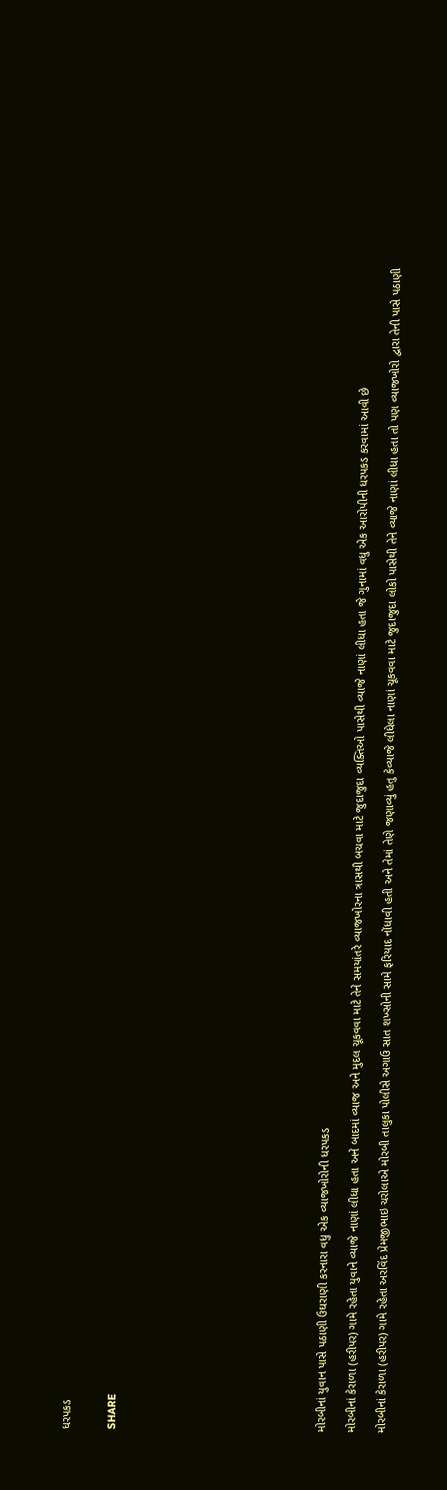ધરપકડ


SHARE













મોરબીનાં યુવાન પાસે પઠાણી ઉઘરાણી કરનારા વધુ એક વ્યાજખોરોની ધરપકડ

મોરબીનાં કેરાળા (હરીપર) ગામે રહેતા યુવાને વ્યાજે નાણાં લીધા હતા અને બાદમાં વ્યાજ અને મુદલ ચૂકવવા માટે તેને સમયાંતરે વ્યાજખોરના ત્રાસથી બચવા માટે જુદાજુદા વ્યક્તિઓ પાસેથી વ્યાજે નાણાં લીધા હતા જે ગુનામાં વધુ એક આરોપીની ધરપકડ કરવામાં આવી છે

મોરબીનાં કેરાળા (હરીપર) ગામે રહેતા અરવિંદ પ્રેમજીભાઇ ચરોલાએ મોરબી તાલુકા પોલીસે અગાઉ સાત શખ્સોની સામે ફરિયાદ નોંધાવી હતી અને તેમાં તેણે જણાવ્યું હતુ કેવ્યાજે લીધેલા નાણાં ચૂકવવા માટે જુદાજુદા લોકો પાસેથી તેને વ્યાજે નાણાં લીધા હતા તો પણ વ્યાજખોરો દ્વારા તેની પાસે પઠાણી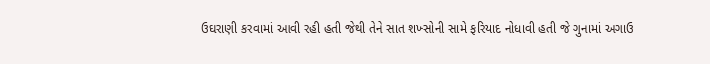ઉઘરાણી કરવામાં આવી રહી હતી જેથી તેને સાત શખ્સોની સામે ફરિયાદ નોધાવી હતી જે ગુનામાં અગાઉ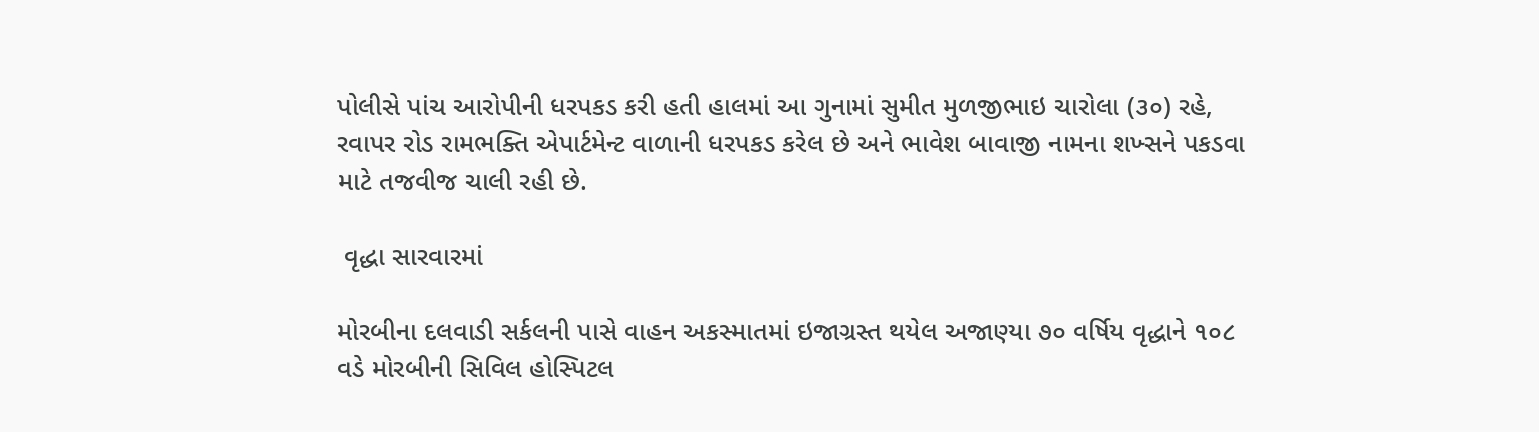પોલીસે પાંચ આરોપીની ધરપકડ કરી હતી હાલમાં આ ગુનામાં સુમીત મુળજીભાઇ ચારોલા (૩૦) રહે, રવાપર રોડ રામભક્તિ એપાર્ટમેન્ટ વાળાની ધરપકડ કરેલ છે અને ભાવેશ બાવાજી નામના શખ્સને પકડવા માટે તજવીજ ચાલી રહી છે.

 વૃદ્ધા સારવારમાં

મોરબીના દલવાડી સર્કલની પાસે વાહન અકસ્માતમાં ઇજાગ્રસ્ત થયેલ અજાણ્યા ૭૦ વર્ષિય વૃદ્ધાને ૧૦૮ વડે મોરબીની સિવિલ હોસ્પિટલ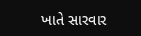ખાતે સારવાર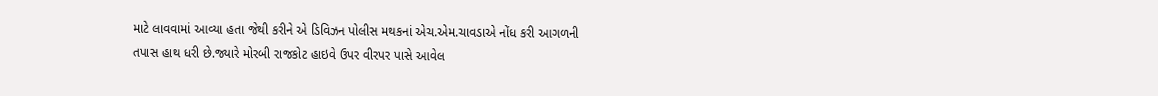માટે લાવવામાં આવ્યા હતા જેથી કરીને એ ડિવિઝન પોલીસ મથકનાં એચ.એમ.ચાવડાએ નોંધ કરી આગળની તપાસ હાથ ધરી છે.જ્યારે મોરબી રાજકોટ હાઇવે ઉપર વીરપર પાસે આવેલ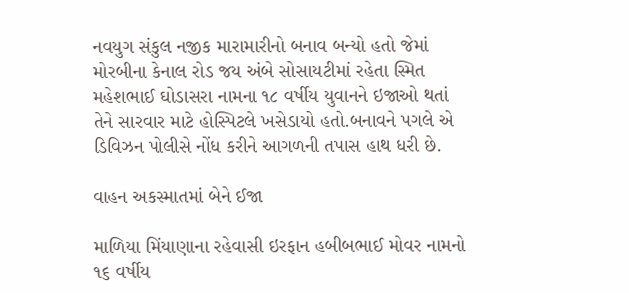નવયુગ સંકુલ નજીક મારામારીનો બનાવ બન્યો હતો જેમાં મોરબીના કેનાલ રોડ જય અંબે સોસાયટીમાં રહેતા સ્મિત મહેશભાઈ ઘોડાસરા નામના ૧૮ વર્ષીય યુવાનને ઇજાઓ થતાં તેને સારવાર માટે હોસ્પિટલે ખસેડાયો હતો.બનાવને પગલે એ ડિવિઝન પોલીસે નોંધ કરીને આગળની તપાસ હાથ ધરી છે.

વાહન અકસ્માતમાં બેને ઈજા

માળિયા મિંયાણાના રહેવાસી ઇરફાન હબીબભાઈ મોવર નામનો ૧૬ વર્ષીય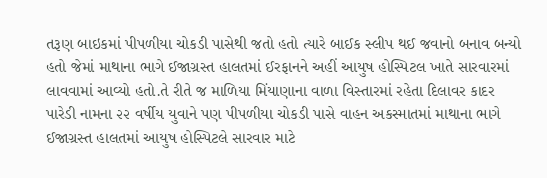તરૂણ બાઇકમાં પીપળીયા ચોકડી પાસેથી જતો હતો ત્યારે બાઈક સ્લીપ થઈ જવાનો બનાવ બન્યો હતો જેમાં માથાના ભાગે ઈજાગ્રસ્ત હાલતમાં ઈરફાનને અહીં આયુષ હોસ્પિટલ ખાતે સારવારમાં લાવવામાં આવ્યો હતો.તે રીતે જ માળિયા મિંયાણાના વાળા વિસ્તારમાં રહેતા દિલાવર કાદર પારેડી નામના ૨૨ વર્ષીય યુવાને પણ પીપળીયા ચોકડી પાસે વાહન અકસ્માતમાં માથાના ભાગે ઈજાગ્રસ્ત હાલતમાં આયુષ હોસ્પિટલે સારવાર માટે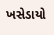ખસેડાયો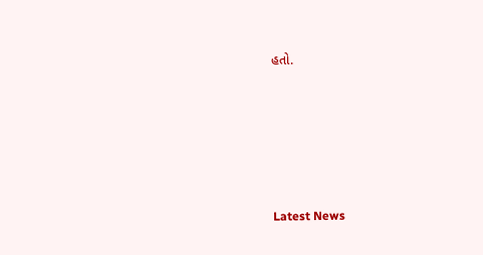હતો.








Latest News